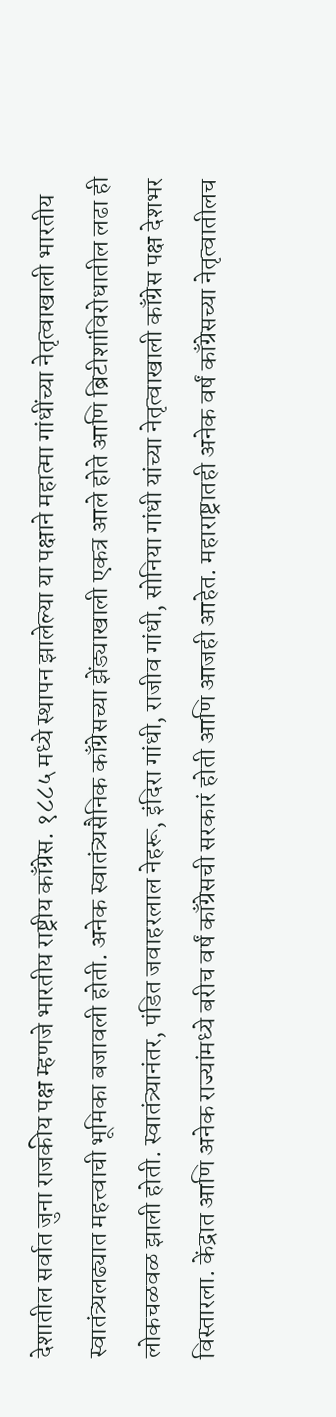देशातील सर्वात जुना राजकीय पक्ष म्हणजे भारतीय राष्ट्रीय काँग्रेस. १८८५ मध्ये स्थापन झालेल्या या पक्षाने महात्मा गांधींच्या नेतृत्वाखाली भारतीय स्वातंत्र्यलढ्यात महत्त्वाची भूमिका बजावली होती. अनेक स्वातंत्र्यसैनिक काँग्रेसच्या झेंड्याखाली एकत्र आले होते आणि ब्रिटीशांविरोधातील लढा ही लोकचळवळ झाली होती. स्वातंत्र्यानंतर, पंडित जवाहरलाल नेहरू, इंदिरा गांधी, राजीव गांधी, सोनिया गांधी यांच्या नेतृत्वाखाली काँग्रेस पक्ष देशभर विस्तारला. केंद्रात आणि अनेक राज्यांमध्ये बरीच वर्षं काँग्रेसची सरकारं होती आणि आजही आहेत. महाराष्ट्रातही अनेक वर्षं काँग्रेसच्या नेतृत्वातीलच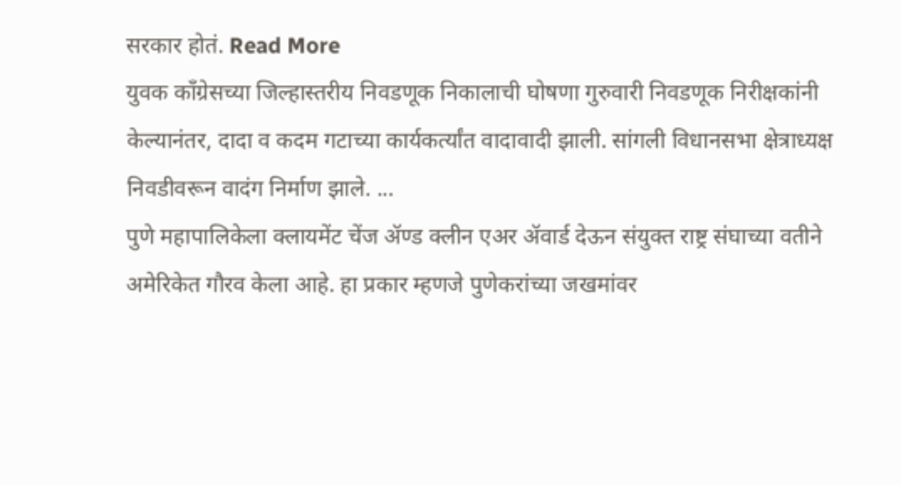सरकार होतं. Read More
युवक काँग्रेसच्या जिल्हास्तरीय निवडणूक निकालाची घोषणा गुरुवारी निवडणूक निरीक्षकांनी केल्यानंतर, दादा व कदम गटाच्या कार्यकर्त्यांत वादावादी झाली. सांगली विधानसभा क्षेत्राध्यक्ष निवडीवरून वादंग निर्माण झाले. ...
पुणे महापालिकेला क्लायमेंट चेंज ॲण्ड क्लीन एअर ॲवार्ड देऊन संयुक्त राष्ट्र संघाच्या वतीने अमेरिकेत गौरव केला आहे. हा प्रकार म्हणजे पुणेकरांच्या जखमांवर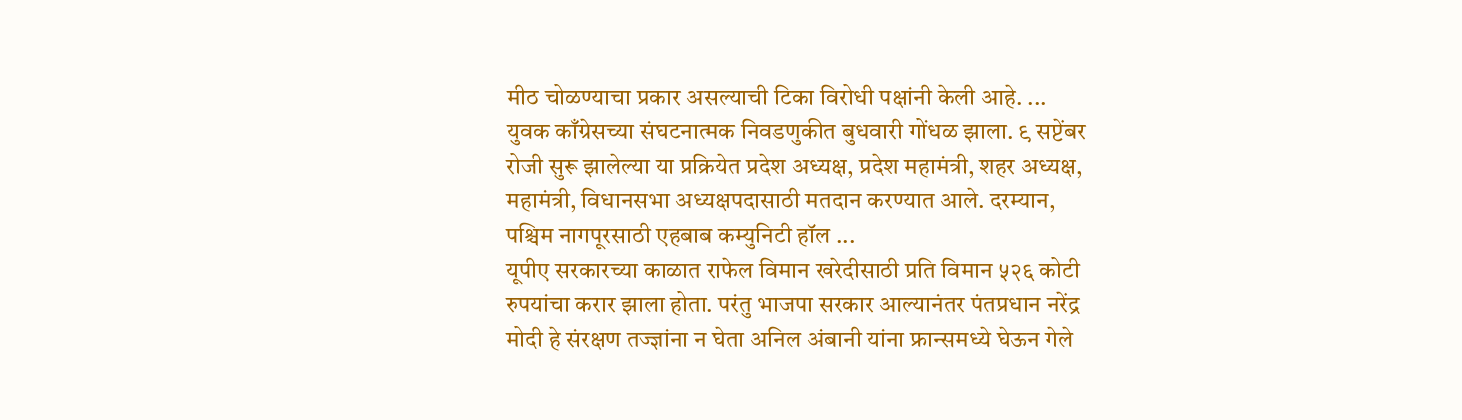मीठ चोळण्याचा प्रकार असल्याची टिका विरोधी पक्षांनी केली आहे. ...
युवक काँग्रेसच्या संघटनात्मक निवडणुकीत बुधवारी गोंधळ झाला. ९ सप्टेंबर रोजी सुरू झालेल्या या प्रक्रियेत प्रदेश अध्यक्ष, प्रदेश महामंत्री, शहर अध्यक्ष, महामंत्री, विधानसभा अध्यक्षपदासाठी मतदान करण्यात आले. दरम्यान, पश्चिम नागपूरसाठी एहबाब कम्युनिटी हॉल ...
यूपीए सरकारच्या काळात राफेल विमान खरेदीसाठी प्रति विमान ५२६ कोटी रुपयांचा करार झाला होता. परंतु भाजपा सरकार आल्यानंतर पंतप्रधान नरेंद्र मोदी हे संरक्षण तज्ज्ञांना न घेता अनिल अंबानी यांना फ्रान्समध्ये घेऊन गेले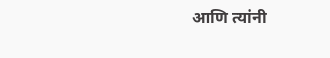आणि त्यांनी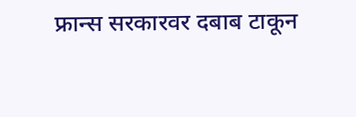फ्रान्स सरकारवर दबाब टाकून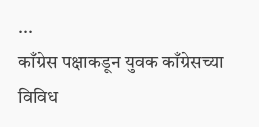...
काँग्रेस पक्षाकडून युवक काँग्रेसच्या विविध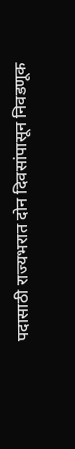पदासाठी राज्यभरात दोन दिवसांपासून निवडणूक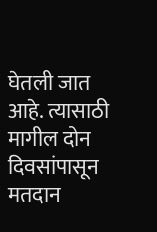घेतली जात आहे. त्यासाठी मागील दोन दिवसांपासून मतदान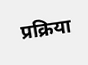प्रक्रिया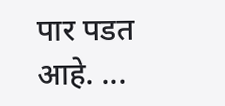पार पडत आहे. ...